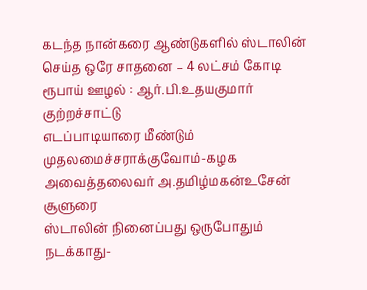கடந்த நான்கரை ஆண்டுகளில் ஸ்டாலின் செய்த ஒரே சாதனை – 4 லட்சம் கோடி ரூபாய் ஊழல் : ஆர்.பி.உதயகுமார் குற்றச்சாட்டு
எடப்பாடியாரை மீண்டும் முதலமைச்சராக்குவோம்-கழக அவைத்தலைவர் அ.தமிழ்மகன்உசேன் சூளுரை
ஸ்டாலின் நினைப்பது ஒருபோதும் நடக்காது-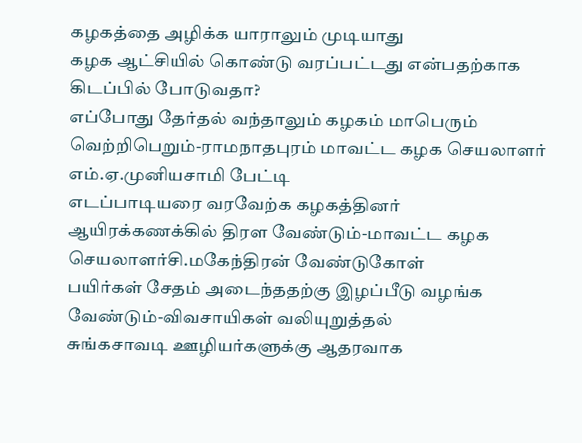கழகத்தை அழிக்க யாராலும் முடியாது
கழக ஆட்சியில் கொண்டு வரப்பட்டது என்பதற்காக கிடப்பில் போடுவதா?
எப்போது தேர்தல் வந்தாலும் கழகம் மாபெரும் வெற்றிபெறும்-ராமநாதபுரம் மாவட்ட கழக செயலாளர் எம்.ஏ.முனியசாமி பேட்டி
எடப்பாடியரை வரவேற்க கழகத்தினர் ஆயிரக்கணக்கில் திரள வேண்டும்-மாவட்ட கழக செயலாளர்சி.மகேந்திரன் வேண்டுகோள்
பயிர்கள் சேதம் அடைந்ததற்கு இழப்பீடு வழங்க வேண்டும்-விவசாயிகள் வலியுறுத்தல்
சுங்கசாவடி ஊழியர்களுக்கு ஆதரவாக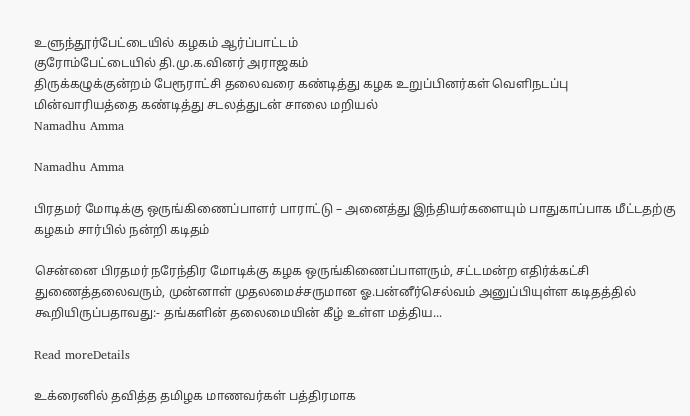உளுந்தூர்பேட்டையில் கழகம் ஆர்ப்பாட்டம்
குரோம்பேட்டையில் தி.மு.க.வினர் அராஜகம்
திருக்கழுக்குன்றம் பேரூராட்சி தலைவரை கண்டித்து கழக உறுப்பினர்கள் வெளிநடப்பு
மின்வாரியத்தை கண்டித்து சடலத்துடன் சாலை மறியல்
Namadhu Amma

Namadhu Amma

பிரதமர் மோடிக்கு ஒருங்கிணைப்பாளர் பாராட்டு – அனைத்து இந்தியர்களையும் பாதுகாப்பாக மீட்டதற்கு கழகம் சார்பில் நன்றி கடிதம்

சென்னை பிரதமர் நரேந்திர மோடிக்கு கழக ஒருங்கிணைப்பாளரும், சட்டமன்ற எதிர்க்கட்சி துணைத்தலைவரும், முன்னாள் முதலமைச்சருமான ஓ.பன்னீர்செல்வம் அனுப்பியுள்ள கடிதத்தில் கூறியிருப்பதாவது:- தங்களின் தலைமையின் கீழ் உள்ள மத்திய...

Read moreDetails

உக்ரைனில் தவித்த தமிழக மாணவர்கள் பத்திரமாக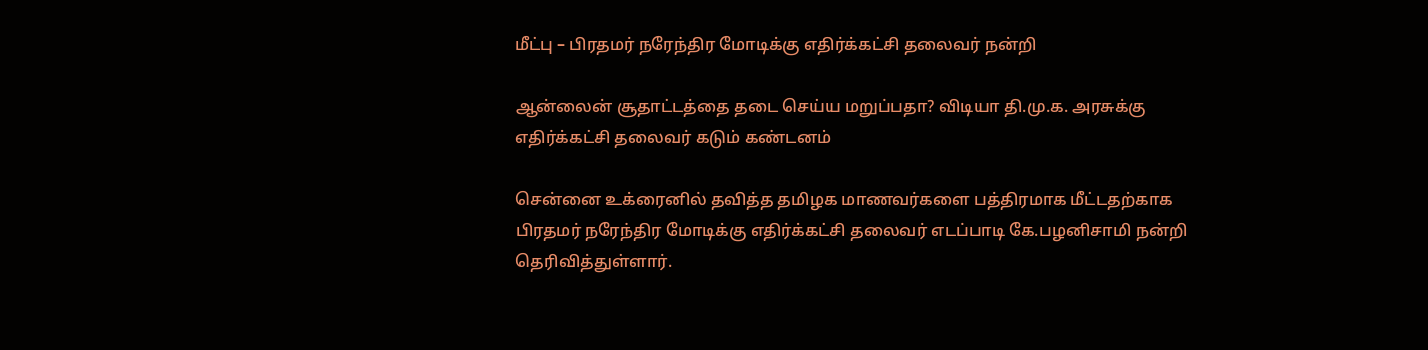மீட்பு – பிரதமர் நரேந்திர மோடிக்கு எதிர்க்கட்சி தலைவர் நன்றி

ஆன்லைன் சூதாட்டத்தை தடை செய்ய மறுப்பதா? விடியா தி.மு.க. அரசுக்கு எதிர்க்கட்சி தலைவர் கடும் கண்டனம்

சென்னை உக்ரைனில் தவித்த தமிழக மாணவர்களை பத்திரமாக மீட்டதற்காக பிரதமர் நரேந்திர மோடிக்கு எதிர்க்கட்சி தலைவர் எடப்பாடி கே.பழனிசாமி நன்றி தெரிவித்துள்ளார்.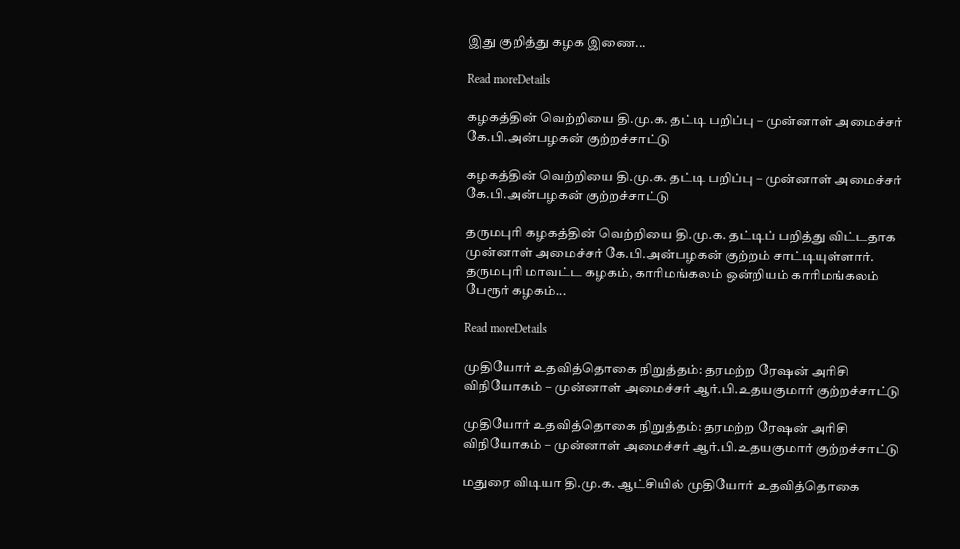இது குறித்து கழக இணை...

Read moreDetails

கழகத்தின் வெற்றியை தி.மு.க. தட்டி பறிப்பு – முன்னாள் அமைச்சர் கே.பி.அன்பழகன் குற்றச்சாட்டு

கழகத்தின் வெற்றியை தி.மு.க. தட்டி பறிப்பு – முன்னாள் அமைச்சர் கே.பி.அன்பழகன் குற்றச்சாட்டு

தருமபுரி கழகத்தின் வெற்றியை தி.மு.க. தட்டிப் பறித்து விட்டதாக முன்னாள் அமைச்சர் கே.பி.அன்பழகன் குற்றம் சாட்டியுள்ளார். தருமபுரி மாவட்ட கழகம், காரிமங்கலம் ஒன்றியம் காரிமங்கலம் பேரூர் கழகம்...

Read moreDetails

முதியோர் உதவித்தொகை நிறுத்தம்: தரமற்ற ரேஷன் அரிசி விநியோகம் – முன்னாள் அமைச்சர் ஆர்.பி.உதயகுமார் குற்றச்சாட்டு

முதியோர் உதவித்தொகை நிறுத்தம்: தரமற்ற ரேஷன் அரிசி விநியோகம் – முன்னாள் அமைச்சர் ஆர்.பி.உதயகுமார் குற்றச்சாட்டு

மதுரை விடியா தி.மு.க. ஆட்சியில் முதியோர் உதவித்தொகை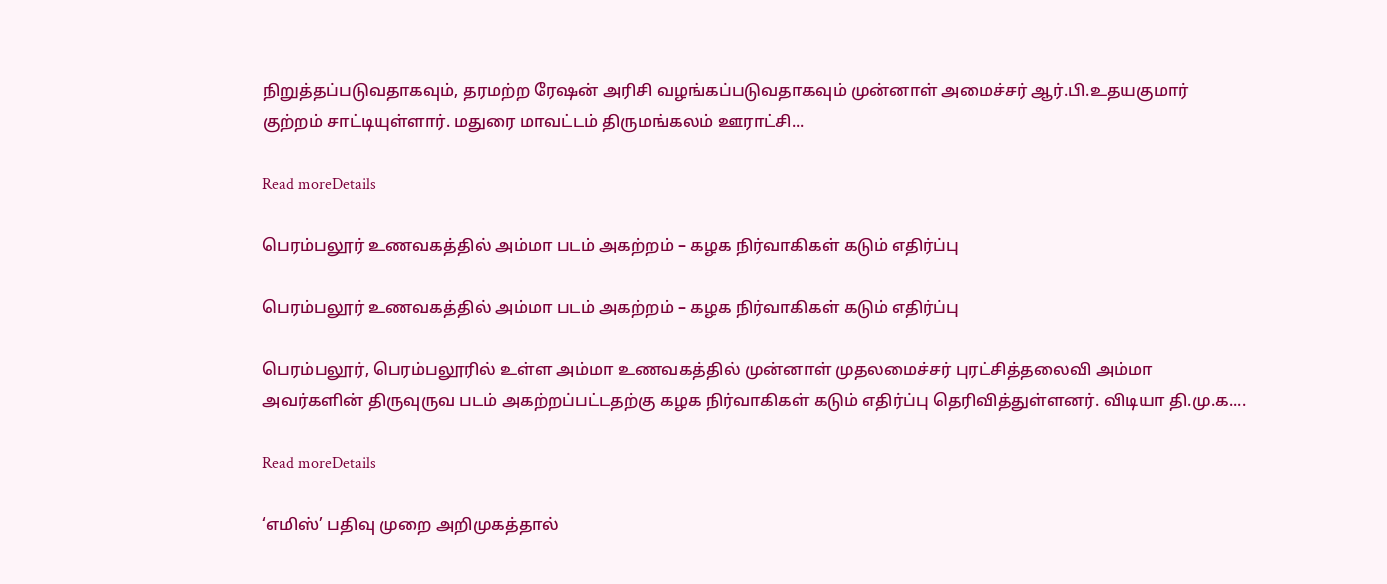நிறுத்தப்படுவதாகவும், தரமற்ற ரேஷன் அரிசி வழங்கப்படுவதாகவும் முன்னாள் அமைச்சர் ஆர்.பி.உதயகுமார் குற்றம் சாட்டியுள்ளார். மதுரை மாவட்டம் திருமங்கலம் ஊராட்சி...

Read moreDetails

பெரம்பலூர் உணவகத்தில் அம்மா படம் அகற்றம் – கழக நிர்வாகிகள் கடும் எதிர்ப்பு

பெரம்பலூர் உணவகத்தில் அம்மா படம் அகற்றம் – கழக நிர்வாகிகள் கடும் எதிர்ப்பு

பெரம்பலூர், பெரம்பலூரில் உள்ள அம்மா உணவகத்தில் முன்னாள் முதலமைச்சர் புரட்சித்தலைவி அம்மா அவர்களின் திருவுருவ படம் அகற்றப்பட்டதற்கு கழக நிர்வாகிகள் கடும் எதிர்ப்பு தெரிவித்துள்ளனர். விடியா தி.மு.க....

Read moreDetails

‘எமிஸ்’ பதிவு முறை அறிமுகத்தால்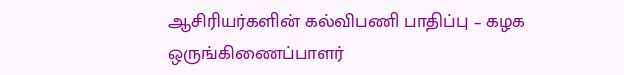ஆசிரியர்களின் கல்விபணி பாதிப்பு – கழக ஒருங்கிணைப்பாளர்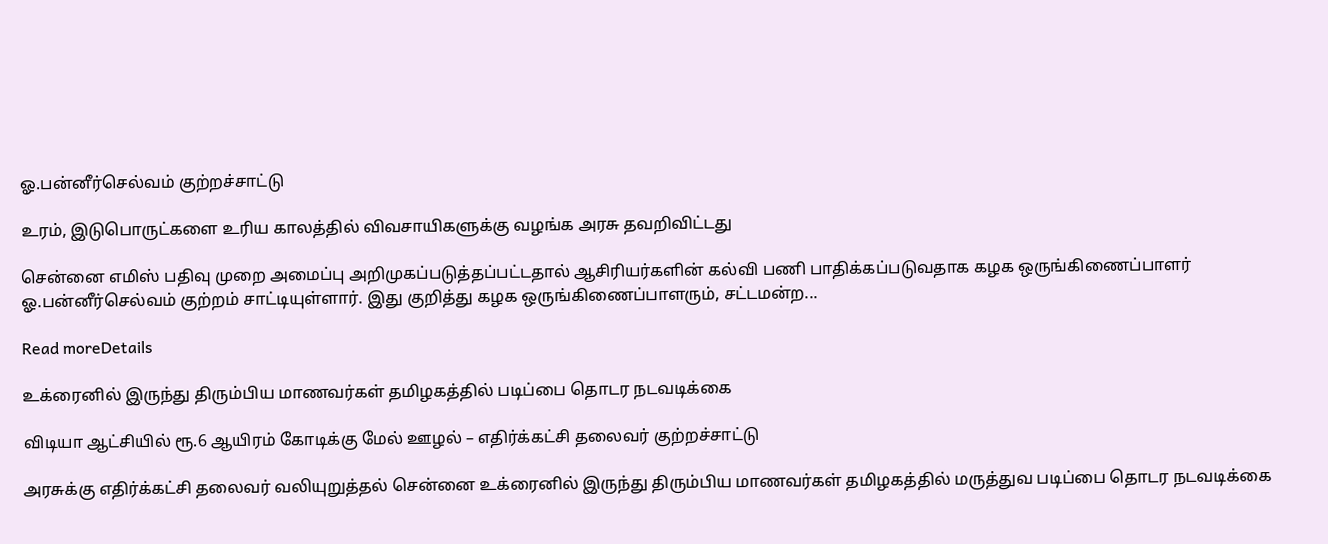ஓ.பன்னீர்செல்வம் குற்றச்சாட்டு

உரம், இடுபொருட்களை உரிய காலத்தில் விவசாயிகளுக்கு வழங்க அரசு தவறிவிட்டது

சென்னை எமிஸ் பதிவு முறை அமைப்பு அறிமுகப்படுத்தப்பட்டதால் ஆசிரியர்களின் கல்வி பணி பாதிக்கப்படுவதாக கழக ஒருங்கிணைப்பாளர் ஓ.பன்னீர்செல்வம் குற்றம் சாட்டியுள்ளார். இது குறித்து கழக ஒருங்கிணைப்பாளரும், சட்டமன்ற...

Read moreDetails

உக்ரைனில் இருந்து திரும்பிய மாணவர்கள் தமிழகத்தில் படிப்பை தொடர நடவடிக்கை

விடியா ஆட்சியில் ரூ.6 ஆயிரம் கோடிக்கு மேல் ஊழல் – எதிர்க்கட்சி தலைவர் குற்றச்சாட்டு

அரசுக்கு எதிர்க்கட்சி தலைவர் வலியுறுத்தல் சென்னை உக்ரைனில் இருந்து திரும்பிய மாணவர்கள் தமிழகத்தில் மருத்துவ படிப்பை தொடர நடவடிக்கை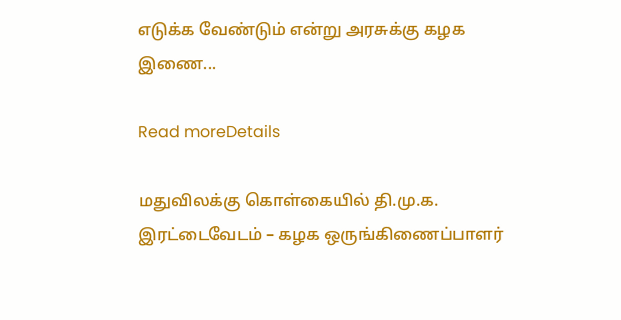எடுக்க வேண்டும் என்று அரசுக்கு கழக இணை...

Read moreDetails

மதுவிலக்கு கொள்கையில் தி.மு.க. இரட்டைவேடம் – கழக ஒருங்கிணைப்பாளர்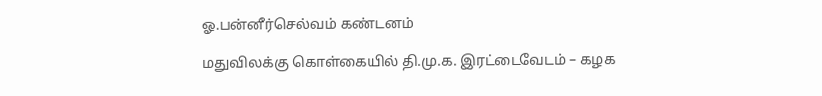ஓ.பன்னீர்செல்வம் கண்டனம்

மதுவிலக்கு கொள்கையில் தி.மு.க. இரட்டைவேடம் – கழக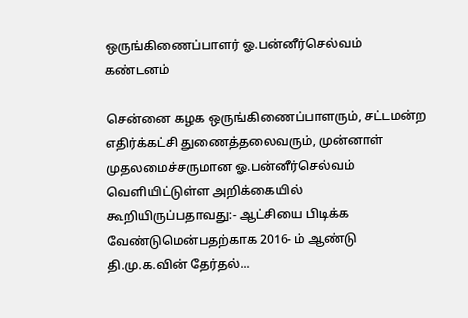ஒருங்கிணைப்பாளர் ஓ.பன்னீர்செல்வம் கண்டனம்

சென்னை கழக ஒருங்கிணைப்பாளரும், சட்டமன்ற எதிர்க்கட்சி துணைத்தலைவரும், முன்னாள் முதலமைச்சருமான ஓ.பன்னீர்செல்வம் வெளியிட்டுள்ள அறிக்கையில் கூறியிருப்பதாவது:- ஆட்சியை பிடிக்க வேண்டுமென்பதற்காக 2016- ம் ஆண்டு தி.மு.க.வின் தேர்தல்...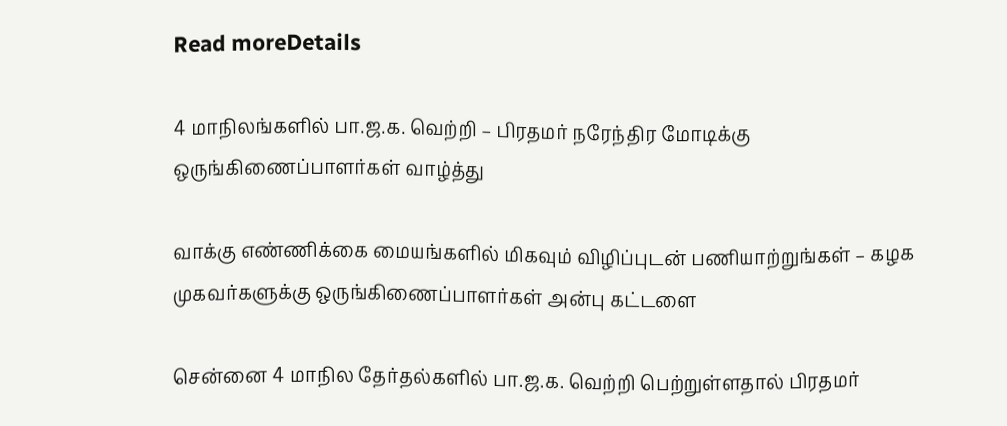Read moreDetails

4 மாநிலங்களில் பா.ஜ.க. வெற்றி – பிரதமர் நரேந்திர மோடிக்கு ஒருங்கிணைப்பாளர்கள் வாழ்த்து

வாக்கு எண்ணிக்கை மையங்களில் மிகவும் விழிப்புடன் பணியாற்றுங்கள் – கழக முகவர்களுக்கு ஒருங்கிணைப்பாளர்கள் அன்பு கட்டளை

சென்னை 4 மாநில தேர்தல்களில் பா.ஜ.க. வெற்றி பெற்றுள்ளதால் பிரதமர்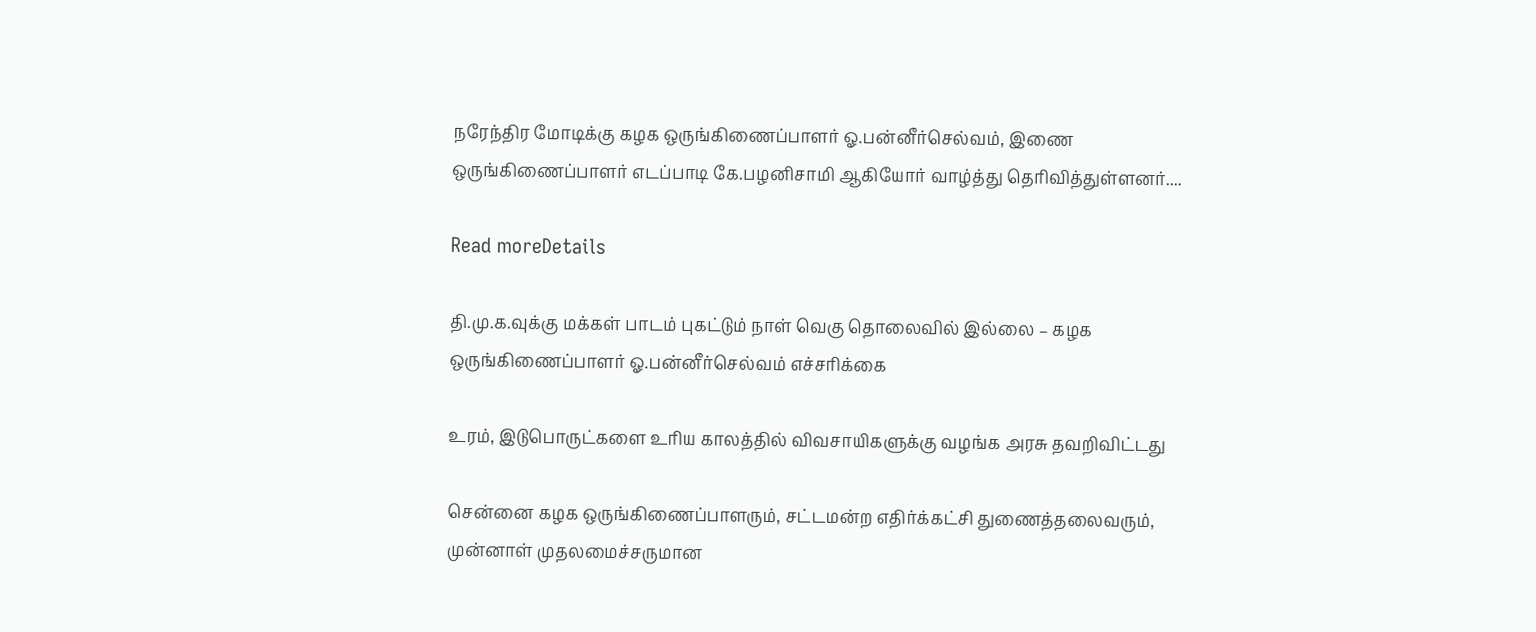நரேந்திர மோடிக்கு கழக ஒருங்கிணைப்பாளர் ஓ.பன்னீர்செல்வம், இணை ஒருங்கிணைப்பாளர் எடப்பாடி கே.பழனிசாமி ஆகியோர் வாழ்த்து தெரிவித்துள்ளனர்....

Read moreDetails

தி.மு.க.வுக்கு மக்கள் பாடம் புகட்டும் நாள் வெகு தொலைவில் இல்லை – கழக ஒருங்கிணைப்பாளர் ஓ.பன்னீர்செல்வம் எச்சரிக்கை

உரம், இடுபொருட்களை உரிய காலத்தில் விவசாயிகளுக்கு வழங்க அரசு தவறிவிட்டது

சென்னை கழக ஒருங்கிணைப்பாளரும், சட்டமன்ற எதிர்க்கட்சி துணைத்தலைவரும், முன்னாள் முதலமைச்சருமான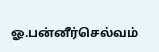ஓ.பன்னீர்செல்வம்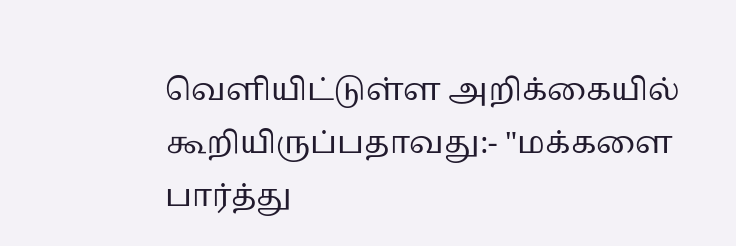வெளியிட்டுள்ள அறிக்கையில் கூறியிருப்பதாவது:- "மக்களை பார்த்து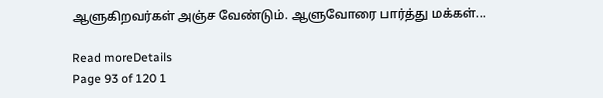ஆளுகிறவர்கள் அஞ்ச வேண்டும். ஆளுவோரை பார்த்து மக்கள்...

Read moreDetails
Page 93 of 120 1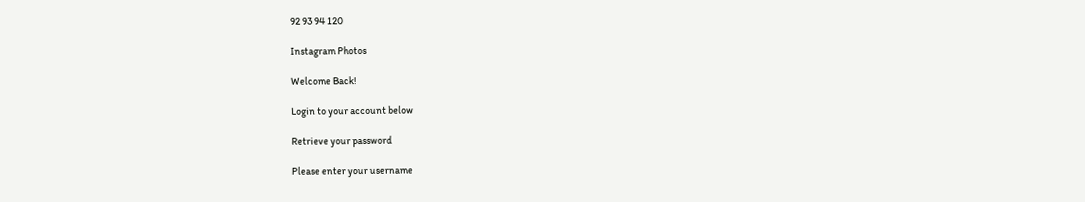92 93 94 120

Instagram Photos

Welcome Back!

Login to your account below

Retrieve your password

Please enter your username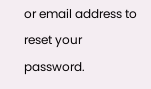or email address to reset your password.